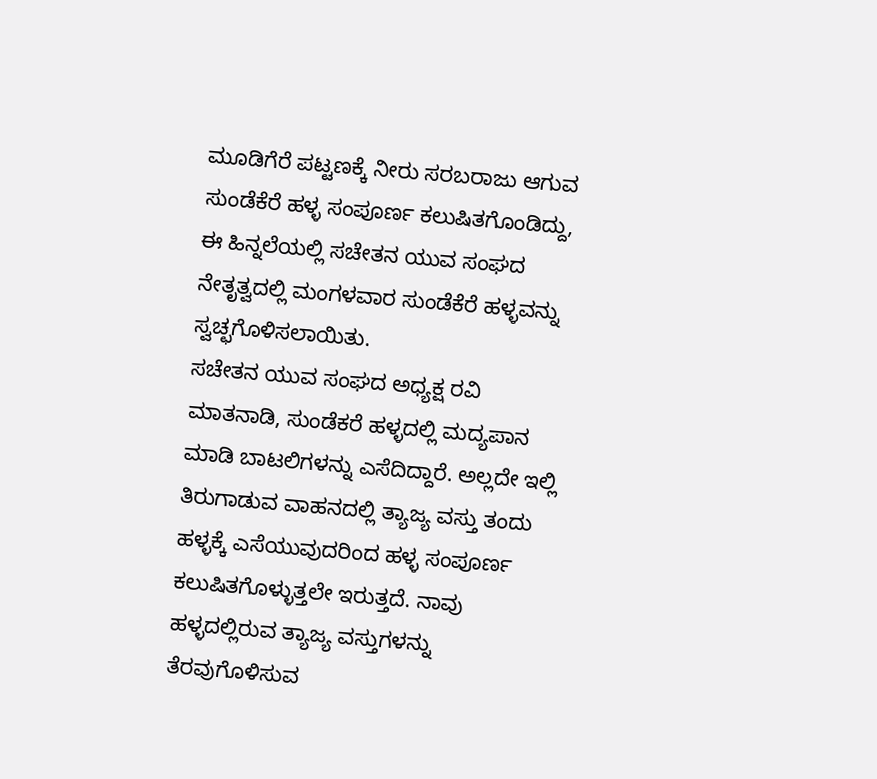ಮೂಡಿಗೆರೆ ಪಟ್ಟಣಕ್ಕೆ ನೀರು ಸರಬರಾಜು ಆಗುವ ಸುಂಡೆಕೆರೆ ಹಳ್ಳ ಸಂಪೂರ್ಣ ಕಲುಷಿತಗೊಂಡಿದ್ದು, ಈ ಹಿನ್ನಲೆಯಲ್ಲಿ ಸಚೇತನ ಯುವ ಸಂಘದ ನೇತೃತ್ವದಲ್ಲಿ ಮಂಗಳವಾರ ಸುಂಡೆಕೆರೆ ಹಳ್ಳವನ್ನು ಸ್ವಚ್ಛಗೊಳಿಸಲಾಯಿತು.
ಸಚೇತನ ಯುವ ಸಂಘದ ಅಧ್ಯಕ್ಷ ರವಿ ಮಾತನಾಡಿ, ಸುಂಡೆಕರೆ ಹಳ್ಳದಲ್ಲಿ ಮದ್ಯಪಾನ ಮಾಡಿ ಬಾಟಲಿಗಳನ್ನು ಎಸೆದಿದ್ದಾರೆ. ಅಲ್ಲದೇ ಇಲ್ಲಿ ತಿರುಗಾಡುವ ವಾಹನದಲ್ಲಿ ತ್ಯಾಜ್ಯ ವಸ್ತು ತಂದು ಹಳ್ಳಕ್ಕೆ ಎಸೆಯುವುದರಿಂದ ಹಳ್ಳ ಸಂಪೂರ್ಣ ಕಲುಷಿತಗೊಳ್ಳುತ್ತಲೇ ಇರುತ್ತದೆ. ನಾವು ಹಳ್ಳದಲ್ಲಿರುವ ತ್ಯಾಜ್ಯ ವಸ್ತುಗಳನ್ನು ತೆರವುಗೊಳಿಸುವ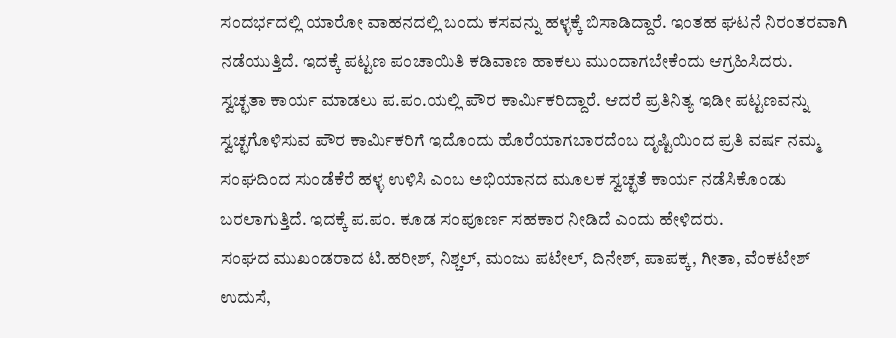ಸಂದರ್ಭದಲ್ಲಿ ಯಾರೋ ವಾಹನದಲ್ಲಿ ಬಂದು ಕಸವನ್ನು ಹಳ್ಳಕ್ಕೆ ಬಿಸಾಡಿದ್ದಾರೆ. ಇಂತಹ ಘಟನೆ ನಿರಂತರವಾಗಿ ನಡೆಯುತ್ತಿದೆ. ಇದಕ್ಕೆ ಪಟ್ಟಣ ಪಂಚಾಯಿತಿ ಕಡಿವಾಣ ಹಾಕಲು ಮುಂದಾಗಬೇಕೆಂದು ಆಗ್ರಹಿಸಿದರು.
ಸ್ವಚ್ಛತಾ ಕಾರ್ಯ ಮಾಡಲು ಪ.ಪಂ.ಯಲ್ಲಿ ಪೌರ ಕಾರ್ಮಿಕರಿದ್ದಾರೆ. ಆದರೆ ಪ್ರತಿನಿತ್ಯ ಇಡೀ ಪಟ್ಟಣವನ್ನು ಸ್ವಚ್ಛಗೊಳಿಸುವ ಪೌರ ಕಾರ್ಮಿಕರಿಗೆ ಇದೊಂದು ಹೊರೆಯಾಗಬಾರದೆಂಬ ದೃಷ್ಟಿಯಿಂದ ಪ್ರತಿ ವರ್ಷ ನಮ್ಮ ಸಂಘದಿಂದ ಸುಂಡೆಕೆರೆ ಹಳ್ಳ ಉಳಿಸಿ ಎಂಬ ಅಭಿಯಾನದ ಮೂಲಕ ಸ್ವಚ್ಛತೆ ಕಾರ್ಯ ನಡೆಸಿಕೊಂಡು ಬರಲಾಗುತ್ತಿದೆ. ಇದಕ್ಕೆ ಪ.ಪಂ. ಕೂಡ ಸಂಪೂರ್ಣ ಸಹಕಾರ ನೀಡಿದೆ ಎಂದು ಹೇಳಿದರು.
ಸಂಘದ ಮುಖಂಡರಾದ ಟಿ.ಹರೀಶ್, ನಿಶ್ಚಲ್, ಮಂಜು ಪಟೇಲ್, ದಿನೇಶ್, ಪಾಪಕ್ಕ, ಗೀತಾ, ವೆಂಕಟೇಶ್ ಉದುಸೆ,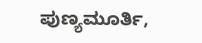ಪುಣ್ಯಮೂರ್ತಿ,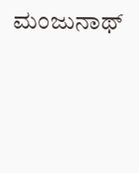ಮಂಜುನಾಥ್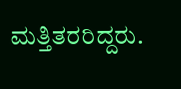ಮತ್ತಿತರರಿದ್ದರು.